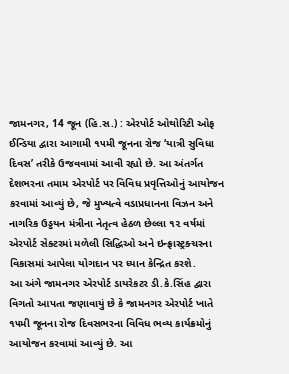જામનગર, 14 જૂન (હિ.સ.) : એરપોર્ટ ઓથોરિટી ઓફ ઈન્ડિયા દ્વારા આગામી ૧૫મી જૂનના રોજ ‘યાત્રી સુવિધા દિવસ’ તરીકે ઉજવવામાં આવી રહ્યો છે. આ અંતર્ગત દેશભરના તમામ એરપોર્ટ પર વિવિધ પ્રવૃત્તિઓનું આયોજન કરવામાં આવ્યું છે, જે મુખ્યત્વે વડાપ્રધાનના વિઝન અને નાગરિક ઉડ્ડયન મંત્રીના નેતૃત્વ હેઠળ છેલ્લા ૧૨ વર્ષમાં એરપોર્ટ સેક્ટરમાં મળેલી સિદ્ધિઓ અને ઇન્ફ્રાસ્ટ્રક્ચરના વિકાસમાં આપેલા યોગદાન પર ધ્યાન કેન્દ્રિત કરશે.
આ અંગે જામનગર એરપોર્ટ ડાયરેકટર ડી.કે.સિંહ દ્વારા વિગતો આપતા જણાવાયું છે કે જામનગર એરપોર્ટ ખાતે ૧૫મી જૂનના રોજ દિવસભરના વિવિધ ભવ્ય કાર્યક્રમોનું આયોજન કરવામાં આવ્યું છે. આ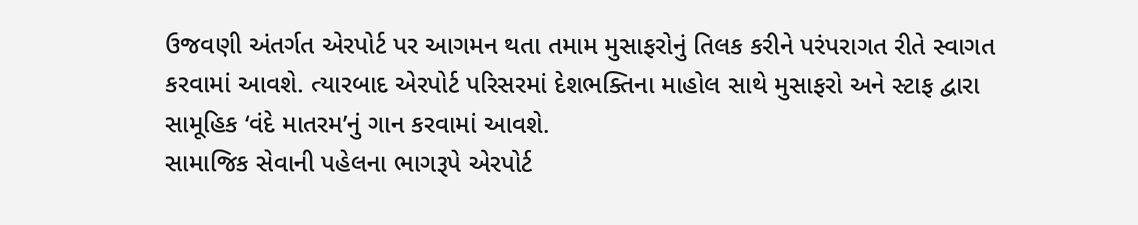ઉજવણી અંતર્ગત એરપોર્ટ પર આગમન થતા તમામ મુસાફરોનું તિલક કરીને પરંપરાગત રીતે સ્વાગત કરવામાં આવશે. ત્યારબાદ એરપોર્ટ પરિસરમાં દેશભક્તિના માહોલ સાથે મુસાફરો અને સ્ટાફ દ્વારા સામૂહિક ‘વંદે માતરમ’નું ગાન કરવામાં આવશે.
સામાજિક સેવાની પહેલના ભાગરૂપે એરપોર્ટ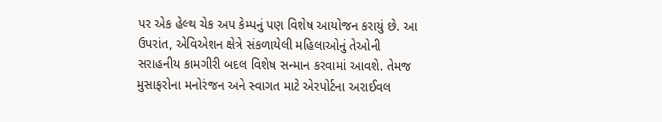પર એક હેલ્થ ચેક અપ કેમ્પનું પણ વિશેષ આયોજન કરાયું છે. આ ઉપરાંત, એવિએશન ક્ષેત્રે સંકળાયેલી મહિલાઓનું તેઓની સરાહનીય કામગીરી બદલ વિશેષ સન્માન કરવામાં આવશે. તેમજ મુસાફરોના મનોરંજન અને સ્વાગત માટે એરપોર્ટના અરાઈવલ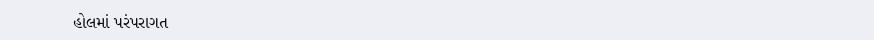હોલમાં પરંપરાગત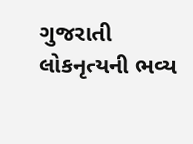ગુજરાતી લોકનૃત્યની ભવ્ય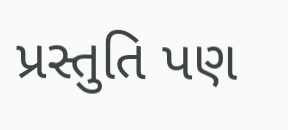પ્રસ્તુતિ પણ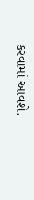કરવામાં આવશે.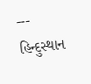---
હિન્દુસ્થાન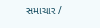સમાચાર /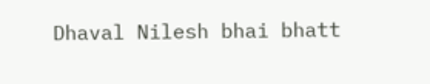Dhaval Nilesh bhai bhatt